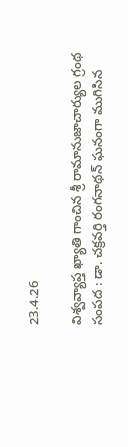23.4.26

విశ్వవ్యాప్త ఖ్యాతి గాంచిన శ్రీ రామానుజాచార్యుల గ్రంథ సంపద : డా. చక్రవర్తి రంగనాథన్ ఘనంగా ముగిసిన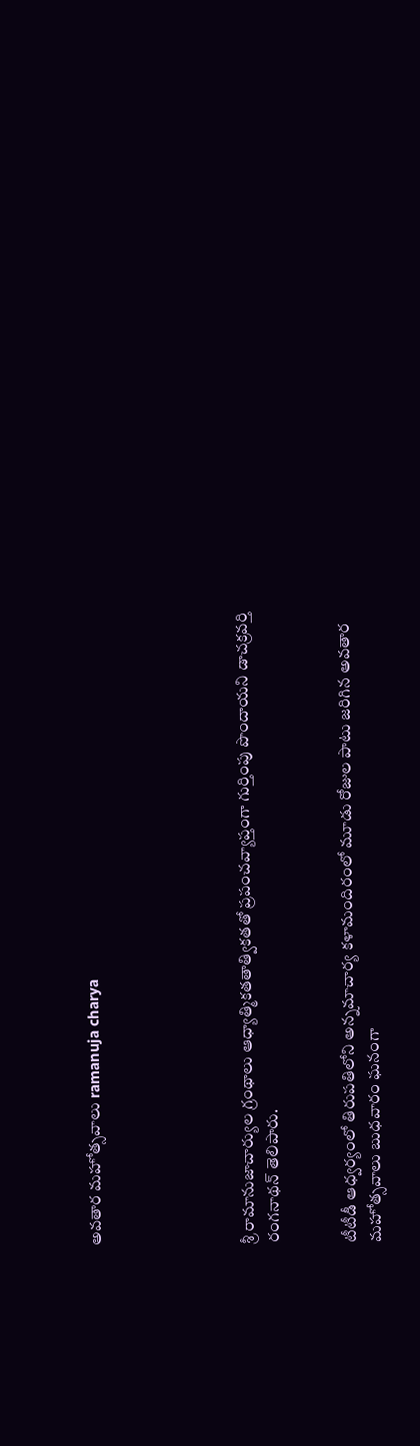అవతార మహోత్సవాలు ramanuja charya





శ్రీ రామానుజాచార్యుల గ్రంథాలు ఆధ్యాత్మికతతాత్వికతతో ప్రపంచవ్యాప్తంగా గుర్తింపు పొందాయని డాచక్రవర్తి రంగనాథన్ తెలిపారు.


టీటీడీ ఆధ్వర్యంలో తిరుపతిలోని అన్నమాచార్య కళామందిరంలో మూడు రోజుల పాటు జరిగిన అవతార మహోత్సవాలు బుధవారం ఘనంగా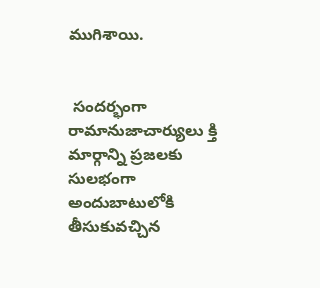ముగిశాయి.


 సందర్భంగా రామానుజాచార్యులు క్తి మార్గాన్ని ప్రజలకు సులభంగా అందుబాటులోకి తీసుకువచ్చిన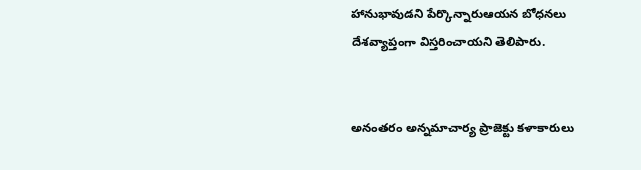హానుభావుడని పేర్కొన్నారుఆయన బోధనలు దేశవ్యాప్తంగా విస్తరించాయని తెలిపారు.


అనంతరం అన్నమాచార్య ప్రాజెక్టు కళాకారులు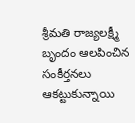శ్రీమతి రాజ్యలక్ష్మీ బృందం ఆలపించిన సంకీర్తనలు ఆకట్టుకున్నాయి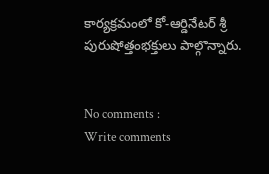కార్యక్రమంలో కో-ఆర్డినేటర్ శ్రీ పురుషోత్తంభక్తులు పాల్గొన్నారు.


No comments :
Write comments